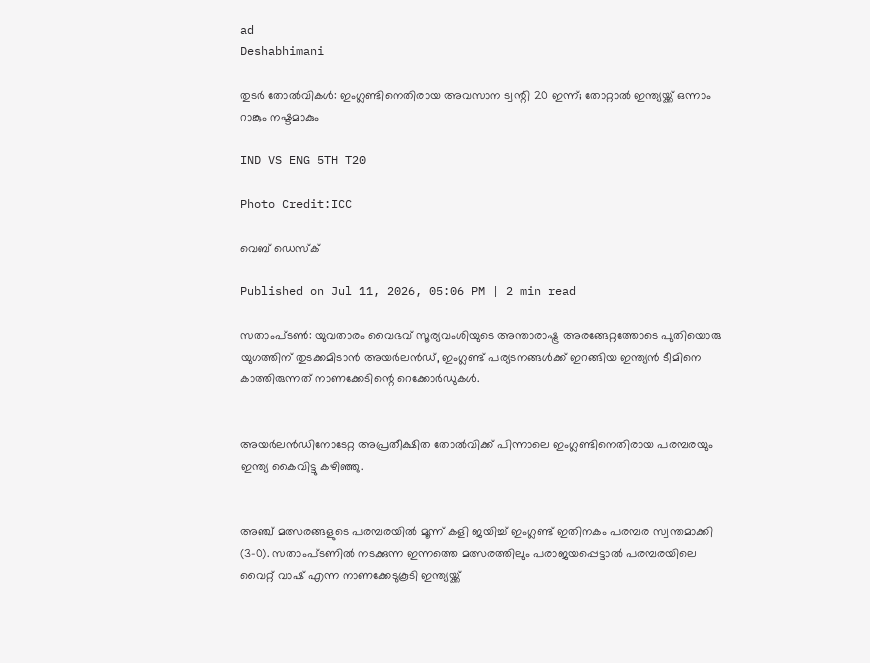ad
Deshabhimani

തുടർ തോൽവികൾ: ഇംഗ്ലണ്ടിനെതിരായ അവസാന ട്വന്റി 20 ഇന്ന്; തോറ്റാൽ ഇന്ത്യയ്ക്ക് ഒന്നാം റാങ്കും നഷ്ടമാകും

IND VS ENG 5TH T20

Photo Credit:ICC

വെബ് ഡെസ്ക്

Published on Jul 11, 2026, 05:06 PM | 2 min read

സതാംപ്ടൺ: യുവതാരം വൈഭവ് സൂര്യവംശിയുടെ അന്താരാഷ്ട്ര അരങ്ങേറ്റത്തോടെ പുതിയൊരു യുഗത്തിന് തുടക്കമിടാൻ അയർലൻഡ്, ഇംഗ്ലണ്ട് പര്യടനങ്ങൾക്ക് ഇറങ്ങിയ ഇന്ത്യൻ ടീമിനെ കാത്തിരുന്നത് നാണക്കേടിന്റെ റെക്കോർഡുകൾ.


അയർലൻഡിനോടേറ്റ അപ്രതീക്ഷിത തോൽവിക്ക് പിന്നാലെ ഇംഗ്ലണ്ടിനെതിരായ പരമ്പരയും ഇന്ത്യ കൈവിട്ടു കഴിഞ്ഞു.


അഞ്ച് മത്സരങ്ങളുടെ പരമ്പരയിൽ മൂന്ന് കളി ജയിച്ച് ഇംഗ്ലണ്ട് ഇതിനകം പരമ്പര സ്വന്തമാക്കി (3-0). സതാംപ്ടണിൽ നടക്കുന്ന ഇന്നത്തെ മത്സരത്തിലും പരാജയപ്പെട്ടാൽ പരമ്പരയിലെ വൈറ്റ് വാഷ് എന്ന നാണക്കേടുകൂടി ഇന്ത്യയ്ക്ക്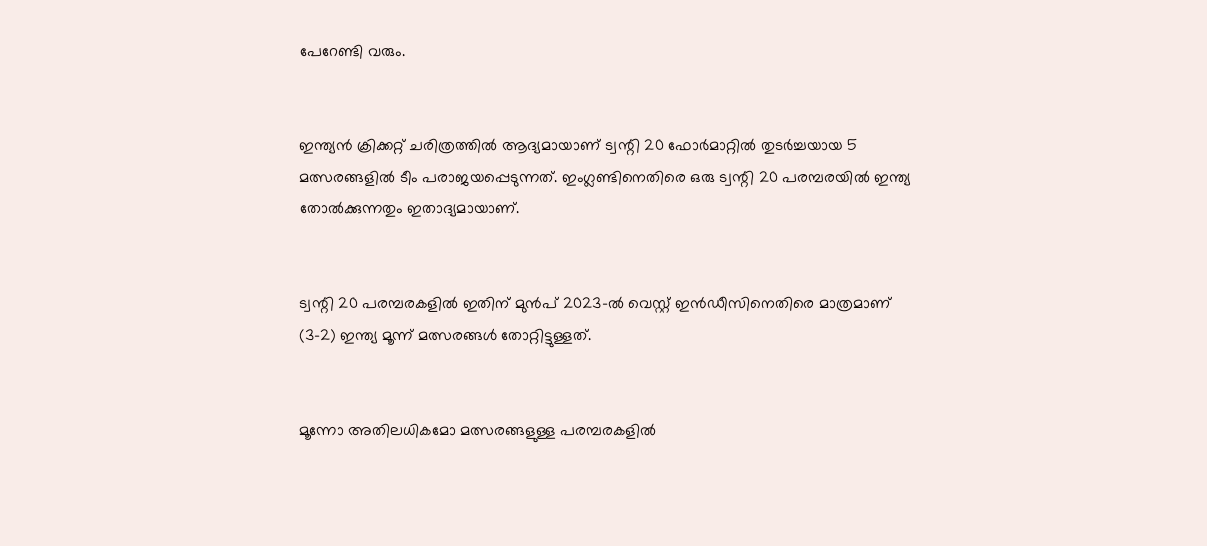പേറേണ്ടി വരും.


ഇന്ത്യൻ ക്രിക്കറ്റ് ചരിത്രത്തിൽ ആദ്യമായാണ് ട്വന്റി 20 ഫോർമാറ്റിൽ തുടർച്ചയായ 5 മത്സരങ്ങളിൽ ടീം പരാജയപ്പെടുന്നത്. ഇംഗ്ലണ്ടിനെതിരെ ഒരു ട്വന്റി 20 പരമ്പരയിൽ ഇന്ത്യ തോൽക്കുന്നതും ഇതാദ്യമായാണ്.


ട്വന്റി 20 പരമ്പരകളിൽ ഇതിന് മുൻപ് 2023-ൽ വെസ്റ്റ് ഇൻഡീസിനെതിരെ മാത്രമാണ് (3-2) ഇന്ത്യ മൂന്ന് മത്സരങ്ങൾ തോറ്റിട്ടുള്ളത്.


മൂന്നോ അതിലധികമോ മത്സരങ്ങളുള്ള പരമ്പരകളിൽ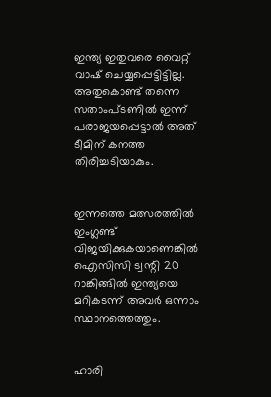ഇന്ത്യ ഇതുവരെ വൈറ്റ് വാഷ് ചെയ്യപ്പെട്ടിട്ടില്ല. അതുകൊണ്ട് തന്നെ സതാംപ്ടണിൽ ഇന്ന് പരാജയപ്പെട്ടാൽ അത് ടീമിന് കനത്ത തിരിച്ചടിയാകും.


ഇന്നത്തെ മത്സരത്തിൽ ഇംഗ്ലണ്ട് വിജയിക്കുകയാണെങ്കിൽ ഐസിസി ട്വന്റി 20 റാങ്കിങ്ങിൽ ഇന്ത്യയെ മറികടന്ന് അവർ ഒന്നാം സ്ഥാനത്തെത്തും.


ഹാരി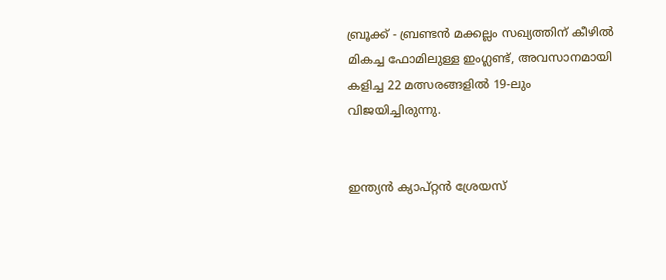ബ്രൂക്ക് - ബ്രണ്ടൻ മക്കല്ലം സഖ്യത്തിന് കീഴിൽ മികച്ച ഫോമിലുള്ള ഇംഗ്ലണ്ട്, അവസാനമായി കളിച്ച 22 മത്സരങ്ങളിൽ 19-ലും വിജയിച്ചിരുന്നു.


ഇന്ത്യൻ ക്യാപ്റ്റൻ ശ്രേയസ്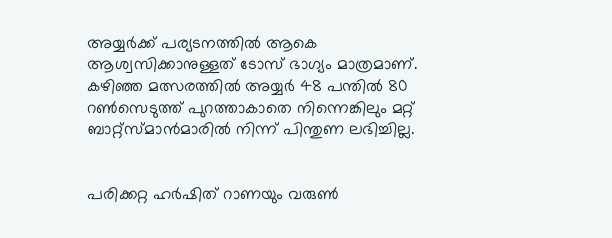അയ്യർക്ക് പര്യടനത്തിൽ ആകെ ആശ്വസിക്കാനുള്ളത് ടോസ് ഭാഗ്യം മാത്രമാണ്. കഴിഞ്ഞ മത്സരത്തിൽ അയ്യർ 48 പന്തിൽ 80 റൺസെടുത്ത് പുറത്താകാതെ നിന്നെങ്കിലും മറ്റ് ബാറ്റ്സ്മാൻമാരിൽ നിന്ന് പിന്തുണ ലഭിച്ചില്ല.


പരിക്കറ്റ ഹർഷിത് റാണയും വരുൺ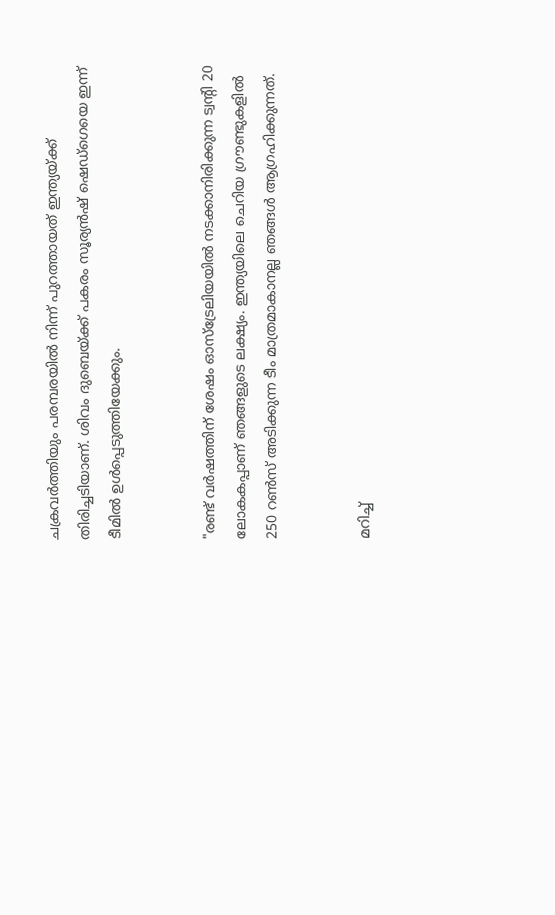ചക്രവർത്തിയും പരമ്പരയിൽ നിന്ന് പുറത്തായത് ഇന്ത്യയ്ക്ക് തിരിച്ചടിയാണ്. ശിവം ദുബെയ്ക്ക് പകരം സൂര്യൻഷ് ഷെഡ്ഗെയെ ഇന്ന് ടീമിൽ ഉൾപ്പെടുത്തിയേക്കും.


"രണ്ട് വർഷത്തിന് ശേഷം ഓസ്‌ട്രേലിയയിൽ നടക്കാനിരിക്കുന്ന ട്വന്റി 20 ലോകകപ്പാണ് ഞങ്ങളുടെ ലക്ഷ്യം. ഇന്ത്യയിലെ ചെറിയ ഗ്രൗണ്ടുകളിൽ 250 റൺസ് അടിക്കുന്ന ടീം മാത്രമാകാനല്ല ഞങ്ങൾ ആഗ്രഹിക്കുന്നത്.


മറിച്ച്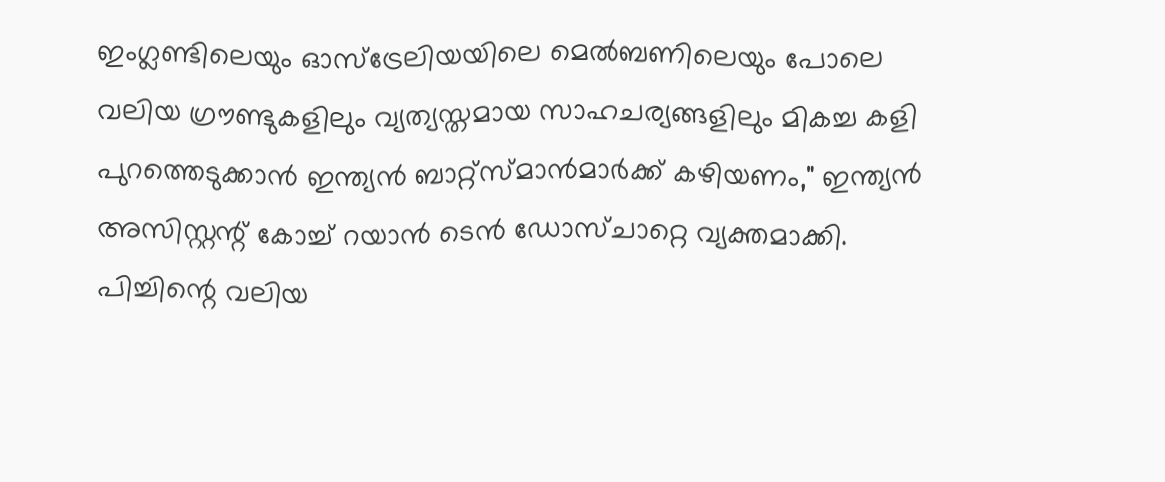ഇംഗ്ലണ്ടിലെയും ഓസ്‌ട്രേലിയയിലെ മെൽബണിലെയും പോലെ വലിയ ഗ്രൗണ്ടുകളിലും വ്യത്യസ്തമായ സാഹചര്യങ്ങളിലും മികച്ച കളി പുറത്തെടുക്കാൻ ഇന്ത്യൻ ബാറ്റ്സ്മാൻമാർക്ക് കഴിയണം," ഇന്ത്യൻ അസിസ്റ്റന്റ് കോച്ച് റയാൻ ടെൻ ഡോസ്ചാറ്റെ വ്യക്തമാക്കി. പിച്ചിന്റെ വലിയ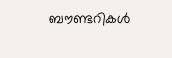ബൗണ്ടറികൾ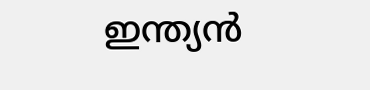ഇന്ത്യൻ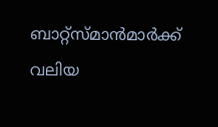ബാറ്റ്സ്മാൻമാർക്ക് വലിയ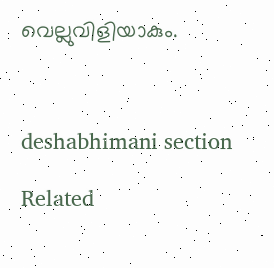വെല്ലുവിളിയാകും.



deshabhimani section

Related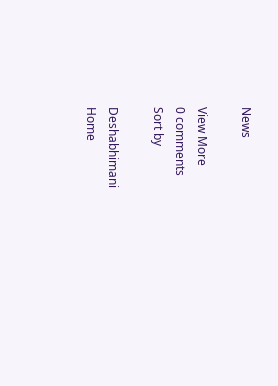News

View More
0 comments
Sort by

Deshabhimani
Home